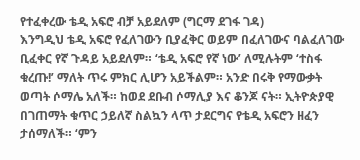የተፈቀረው ቴዲ አፍሮ ብቻ አይደለም (ግርማ ደገፋ ገዳ)
እንግዲህ ቴዲ አፍሮ የፈለገውን ቢያፈቅር ወይም በፈለገውና ባልፈለገው ቢፈቀር የኛ ጉዳይ አይደለም። ‘ቴዲ አፍሮ የኛ ነው’ ለሚሉትም ‘ተስፋ ቁረጡ!’ ማለት ጥሩ ምክር ሊሆን አይችልም። አንድ በሩቅ የማውቃት ወጣት ሶማሌ አለች። ከወደ ደቡብ ሶማሊያ እና ቆንጆ ናት። ኢትዮጵያዊ በገጠማት ቁጥር ኃይለኛ ስልኳን ላጥ ታደርግና የቴዲ አፍሮን ዘፈን ታሰማለች። ‘ምን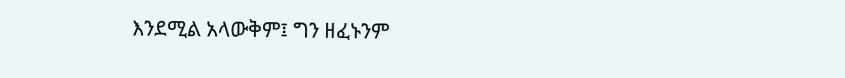እንደሚል አላውቅም፤ ግን ዘፈኑንም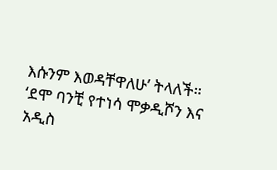እሱንም እወዳቸዋለሁ’ ትላለች። ‘ደሞ ባንቺ የተነሳ ሞቃዲሾን እና አዲስ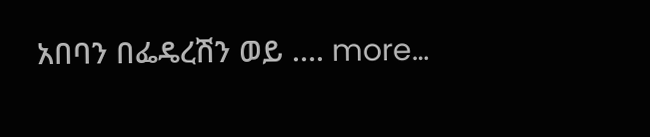አበባን በፌዴረሽን ወይ …. more…